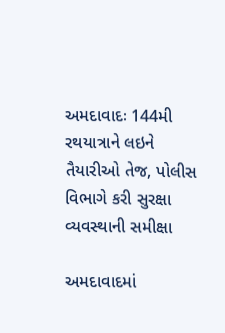અમદાવાદઃ 144મી રથયાત્રાને લઇને તૈયારીઓ તેજ, પોલીસ વિભાગે કરી સુરક્ષા વ્યવસ્થાની સમીક્ષા

અમદાવાદમાં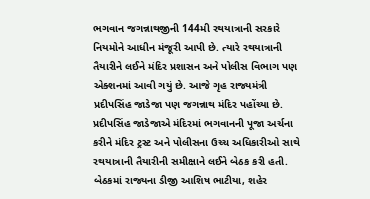ભગવાન જગન્નાથજીની 144મી રથયાત્રાની સરકારે નિયમોને આધીન મંજૂરી આપી છે. ત્યારે રથયાત્રાની તૈયારીને લઈને મંદિર પ્રશાસન અને પોલીસ વિભાગ પણ એક્શનમાં આવી ગયું છે. આજે ગૃહ રાજ્યમંત્રી પ્રદીપસિંહ જાડેજા પણ જગન્નાથ મંદિર પહોંચ્યા છે. પ્રદીપસિંહ જાડેજાએ મંદિરમાં ભગવાનની પૂજા અર્ચના કરીને મંદિર ટ્રસ્ટ અને પોલીસના ઉચ્ચ અધિકારીઓ સાથે રથયાત્રાની તૈયારીની સમીક્ષાને લઈને બેઠક કરી હતી.  બેઠકમાં રાજ્યના ડીજી આશિષ ભાટીયા, શહેર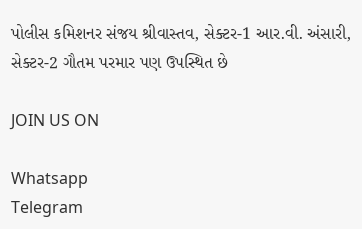પોલીસ કમિશનર સંજય શ્રીવાસ્તવ, સેક્ટર-1 આર.વી. અંસારી, સેક્ટર-2 ગૌતમ પરમાર પણ ઉપસ્થિત છે

JOIN US ON

Whatsapp
Telegram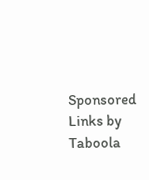Sponsored Links by Taboola